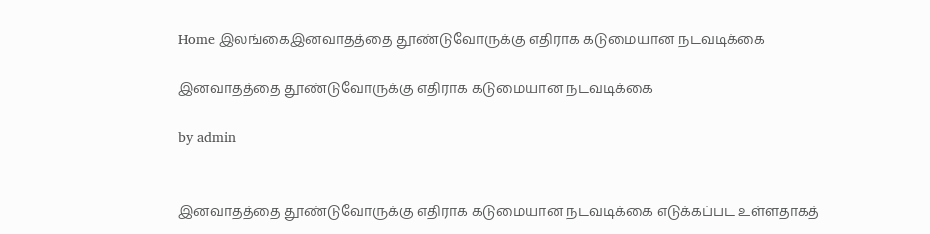Home இலங்கைஇனவாதத்தை தூண்டுவோருக்கு எதிராக கடுமையான நடவடிக்கை

இனவாதத்தை தூண்டுவோருக்கு எதிராக கடுமையான நடவடிக்கை

by admin


இனவாதத்தை தூண்டுவோருக்கு எதிராக கடுமையான நடவடிக்கை எடுக்கப்பட உள்ளதாகத்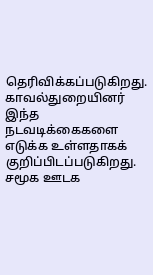தெரிவிக்கப்படுகிறது. காவல்துறையினர் இந்த நடவடிக்கைகளை எடுக்க உள்ளதாகக் குறிப்பிடப்படுகிறது. சமூக ஊடக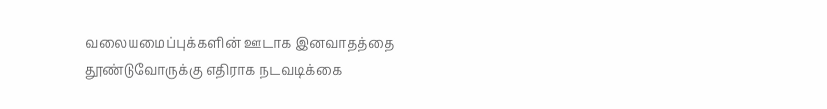வலையமைப்புக்களின் ஊடாக இனவாதத்தை தூண்டுவோருக்கு எதிராக நடவடிக்கை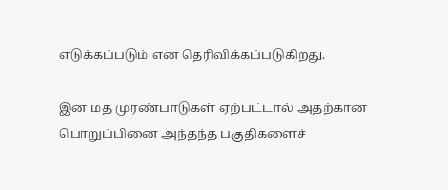எடுக்கப்படும் என தெரிவிக்கப்படுகிறது.

இன மத முரண்பாடுகள் ஏற்பட்டால் அதற்கான பொறுப்பினை அந்தந்த பகுதிகளைச்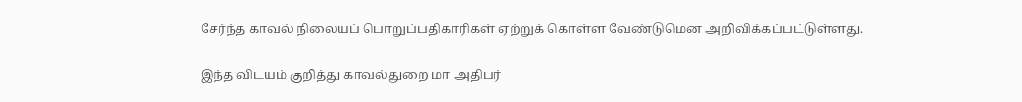சேர்ந்த காவல் நிலையப் பொறுப்பதிகாரிகள் ஏற்றுக் கொள்ள வேண்டுமென அறிவிக்கப்பட்டுள்ளது.

இந்த விடயம் குறித்து காவல்துறை மா அதிபர்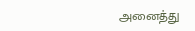அனைத்து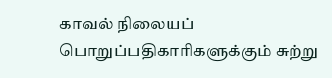காவல் நிலையப் பொறுப்பதிகாரிகளுக்கும் சுற்று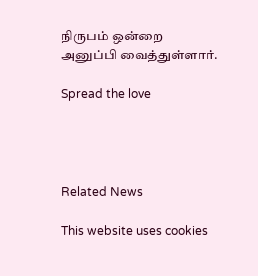நிருபம் ஒன்றை அனுப்பி வைத்துள்ளார்.

Spread the love




Related News

This website uses cookies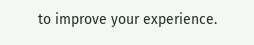to improve your experience.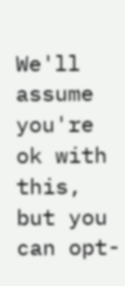We'll assume you're ok with this, but you can opt-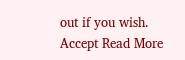out if you wish. Accept Read More